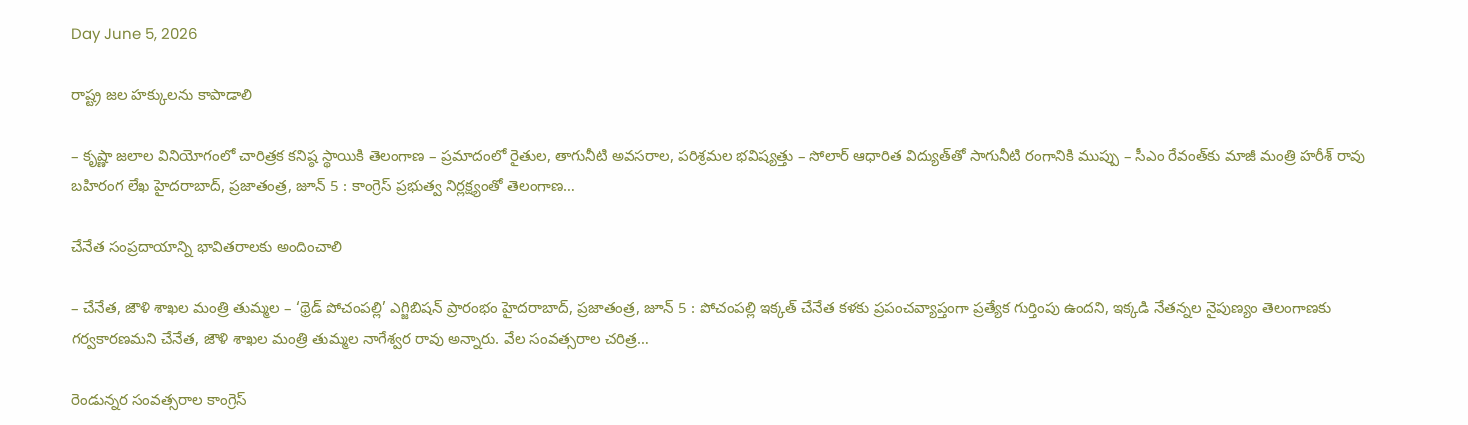Day June 5, 2026

రాష్ట్ర జల హక్కులను కాపాడాలి

– కృష్ణా జలాల వినియోగంలో చారిత్రక కనిష్ఠ‌ స్థాయికి తెలంగాణ – ప్రమాదంలో రైతుల, తాగునీటి అవసరాల, పరిశ్రమల భవిష్యత్తు – సోలార్ ఆధారిత విద్యుత్‌తో సాగునీటి రంగానికి ముప్పు – సీఎం రేవంత్‌కు మాజీ మంత్రి హరీశ్ రావు బహిరంగ లేఖ హైదరాబాద్, ప్రజాతంత్ర, జూన్ 5 : కాంగ్రెస్ ప్రభుత్వ నిర్లక్ష్యంతో తెలంగాణ…

చేనేత సంప్రదాయాన్ని భావితరాలకు అందించాలి

– చేనేత, జౌళి శాఖల మంత్రి తుమ్మల – ‘థ్రెడ్ పోచంపల్లి’ ఎగ్జిబిషన్ ప్రారంభం హైదరాబాద్, ప్రజాతంత్ర, జూన్ 5 : పోచంపల్లి ఇక్కత్ చేనేత కళకు ప్రపంచవ్యాప్తంగా ప్రత్యేక గుర్తింపు ఉందని, ఇక్కడి నేతన్నల నైపుణ్యం తెలంగాణకు గర్వకారణమని చేనేత, జౌళి శాఖల మంత్రి తుమ్మల నాగేశ్వర రావు అన్నారు. వేల సంవత్సరాల చరిత్ర…

రెండున్నర సంవత్సరాల కాంగ్రెస్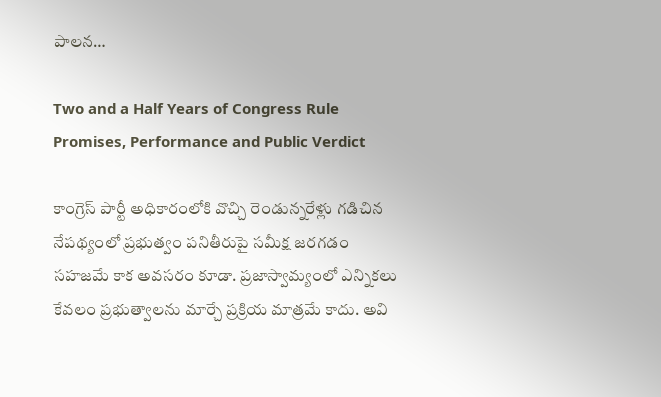పాలన…

Two and a Half Years of Congress Rule Promises, Performance and Public Verdict

కాంగ్రెస్ పార్టీ అధికారంలోకి వొచ్చి రెండున్నరేళ్లు గడిచిన నేపథ్యంలో ప్రభుత్వం పనితీరుపై సమీక్ష జరగడం సహజమే కాక అవసరం కూడా. ప్రజాస్వామ్యంలో ఎన్నికలు కేవలం ప్రభుత్వాలను మార్చే ప్రక్రియ మాత్రమే కాదు. అవి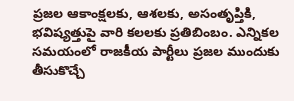ప్రజల ఆకాంక్షలకు, ఆశలకు, అసంతృప్తికి, భవిష్యత్తుపై వారి కలలకు ప్రతిబింబం. ఎన్నికల సమయంలో రాజకీయ పార్టీలు ప్రజల ముందుకు తీసుకొచ్చే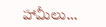హామీలు…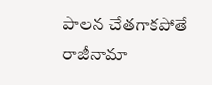పాలన చేతగాకపోతే రాజీనామా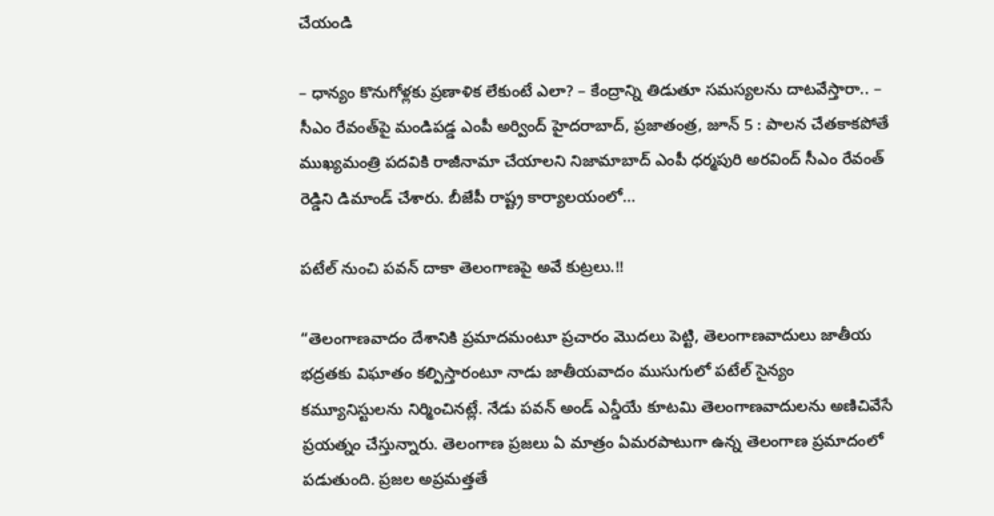చేయండి

– ధాన్యం కొనుగోళ్లకు ప్రణాళిక లేకుంటే ఎలా? – కేంద్రాన్ని తిడుతూ సమస్యలను దాటవేస్తారా.. – సీఎం రేవంత్‌పై మండిపడ్డ ఎంపీ అర్వింద్ హైదరాబాద్, ప్రజాతంత్ర, జూన్ 5 : పాలన చేతకాకపోతే ముఖ్యమంత్రి పదవికి రాజీనామా చేయాలని నిజామాబాద్ ఎంపీ ధర్మపురి అరవింద్ సీఎం రేవంత్ రెడ్డిని డిమాండ్ చేశారు. బీజేపీ రాష్ట్ర కార్యాలయంలో…

పటేల్ నుంచి పవన్ దాకా తెలంగాణపై అవే కుట్రలు.!!

“తెలంగాణవాదం దేశానికి ప్రమాదమంటూ ప్రచారం మొదలు పెట్టి, తెలంగాణవాదులు జాతీయ భద్రతకు విఘాతం కల్పిస్తారంటూ నాడు జాతీయవాదం ముసుగులో పటేల్‌ సైన్యం కమ్యూనిస్టులను నిర్మించినట్లే. నేడు పవన్‌ అండ్ ఎన్డీయే కూటమి తెలంగాణవాదులను అణిచివేసే ప్రయత్నం చేస్తున్నారు. తెలంగాణ ప్రజలు ఏ మాత్రం ఏమరపాటుగా ఉన్న తెలంగాణ ప్రమాదంలో పడుతుంది. ప్రజల అప్రమత్తతే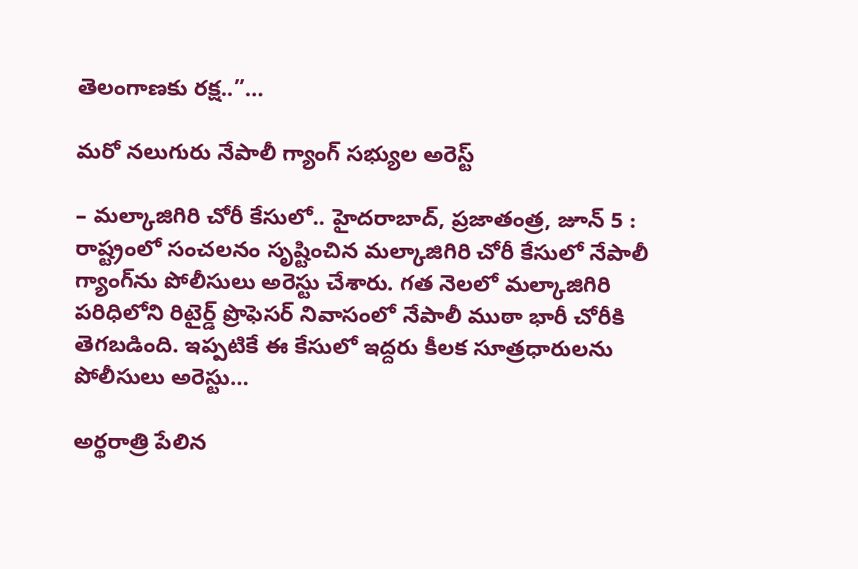తెలంగాణకు రక్ష..”…

మ‌రో న‌లుగురు నేపాలీ గ్యాంగ్ స‌భ్యుల‌ అరెస్ట్‌

– మల్కాజిగిరి చోరీ కేసులో.. హైదరాబాద్, ప్రజాతంత్ర, జూన్ 5 : రాష్ట్రంలో సంచలనం సృష్టించిన మల్కాజిగిరి చోరీ కేసులో నేపాలీ గ్యాంగ్‌ను పోలీసులు అరెస్టు చేశారు. గత నెలలో మల్కాజిగిరి పరిధిలోని రిటైర్డ్ ప్రొఫెసర్ నివాసంలో నేపాలీ ముఠా భారీ చోరీకి తెగబడింది. ఇప్పటికే ఈ కేసులో ఇద్దరు కీలక సూత్రధారులను పోలీసులు అరెస్టు…

అర్థరాత్రి పేలిన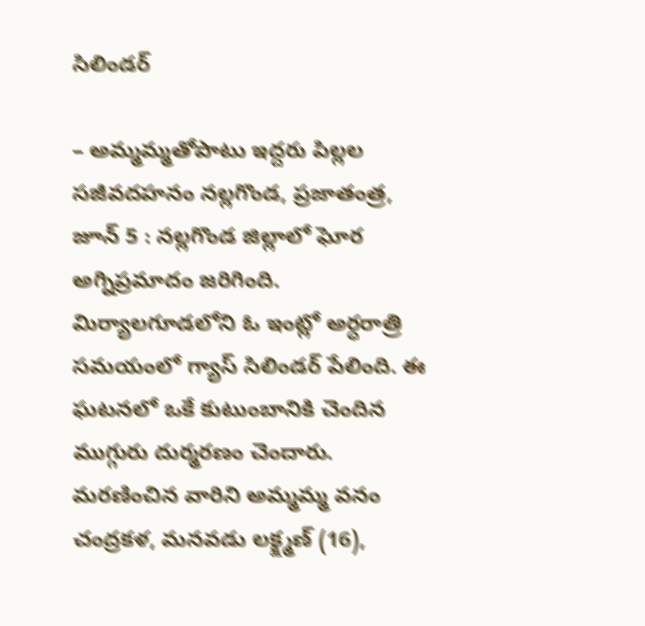సిలిండర్

– అమ్మమ్మతోపాటు ఇద్దరు పిల్లల సజీవదహనం నల్లగొండ, ప్రజాతంత్ర, జూన్ 5 : నల్లగొండ జిల్లాలో ఘోర అగ్నిప్రమాదం జరిగింది. మిర్యాలగూడలోని ఓ ఇంట్లో అర్ధరాత్రి సమయంలో గ్యాస్ సిలిండర్ పేలింది. ఈ ఘటనలో ఒకే కుటుంబానికి చెందిన ముగ్గురు దుర్మరణం చెందారు. మరణించిన వారిని అమ్మమ్మ వనం చంద్రకళ, మనవడు లక్క్ష్మణ్ (16),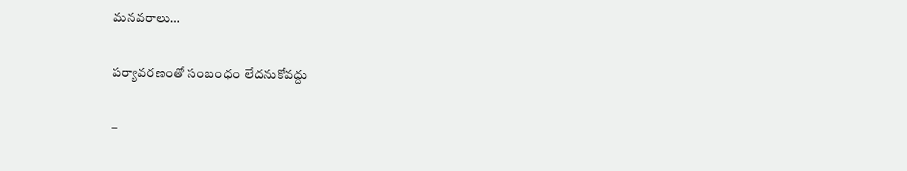మనవరాలు…

పర్యావరణంతో సంబంధం లేదనుకోవద్దు

–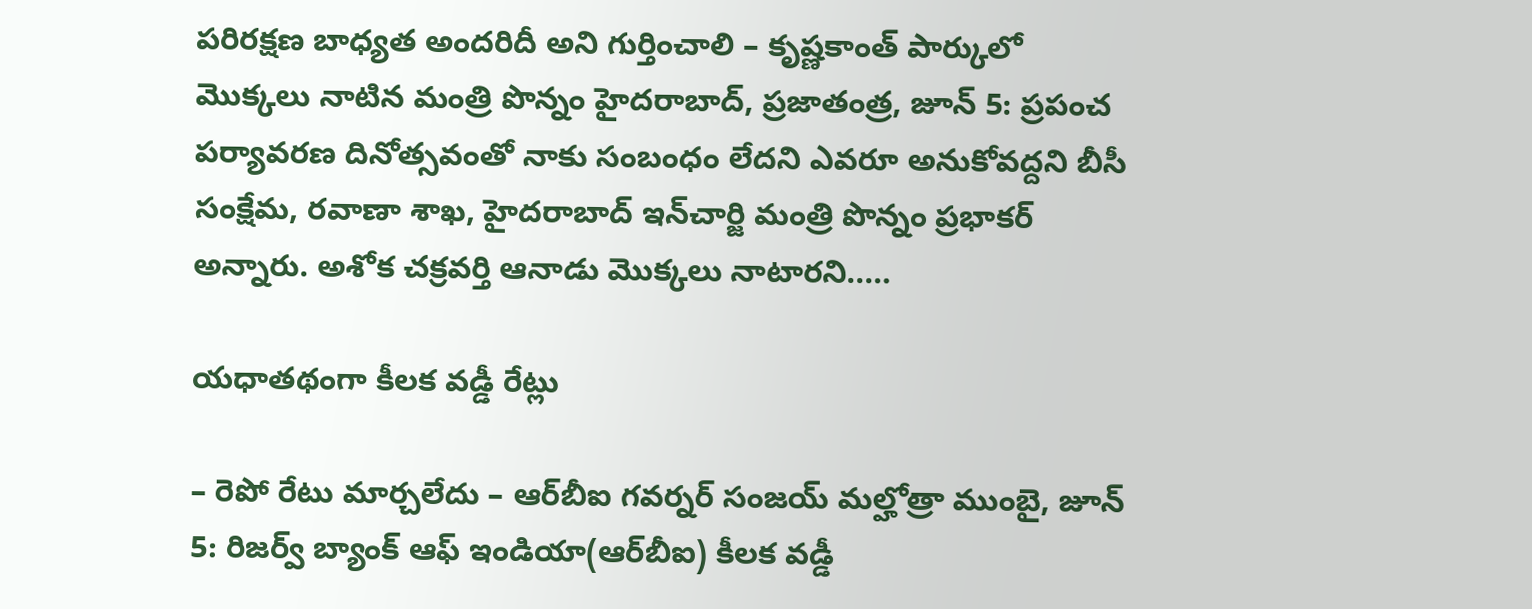పరిరక్షణ బాధ్యత అందరిదీ అని గుర్తించాలి – కృష్ణకాంత్ పార్కులో మొక్కలు నాటిన మంత్రి పొన్నం హైదరాబాద్, ప్రజాతంత్ర, జూన్ 5: ప్రపంచ పర్యావరణ దినోత్సవంతో నాకు సంబంధం లేదని ఎవరూ అనుకోవద్దని బీసీ సంక్షేమ, రవాణా శాఖ, హైదరాబాద్ ఇన్‌చార్జి మంత్రి పొన్నం ప్రభాకర్ అన్నారు. అశోక చక్రవర్తి ఆనాడు మొక్కలు నాటారని..…

యధాతథంగా కీలక వడ్డీ రేట్లు

– రెపో రేటు మార్చలేదు – ఆర్‌బీఐ గవర్నర్ సంజయ్ మల్హోత్రా ముంబై, జూన్ 5: రిజర్వ్ బ్యాంక్ ఆఫ్ ఇండియా(ఆర్‌బీఐ) కీలక వడ్డీ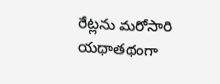రేట్లను మరోసారి యథాతథంగా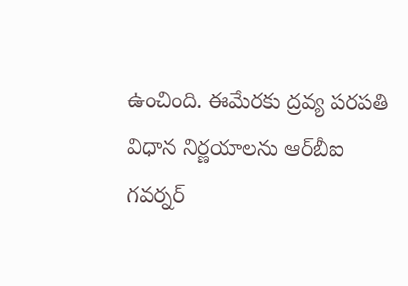ఉంచింది. ఈమేరకు ద్రవ్య పరపతి విధాన నిర్ణయాలను ఆర్‌బీఐ గవర్నర్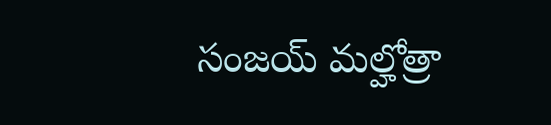సంజయ్ మల్హోత్రా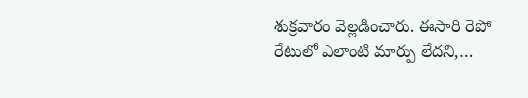శుక్రవారం వెల్లడించారు. ఈసారి రెపో రేటులో ఎలాంటి మార్పు లేదని,…